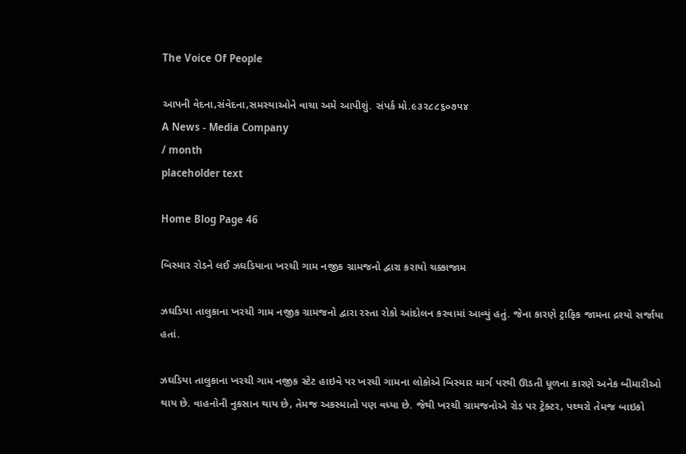The Voice Of People

આપની વેદના,સંવેદના,સમસ્યાઓને વાચા અમે આપીશું. સંપર્ક મો.૯૩૨૮૮૬૦૭૫૪
A News - Media Company
/ month
placeholder text

Home Blog Page 46

બિસ્માર રોડને લઈ ઝઘડિયાના ખરચી ગામ નજીક ગ્રામજનો દ્વારા કરાયો ચક્કાજામ

ઝઘડિયા તાલુકાના ખરચી ગામ નજીક ગ્રામજનો દ્વારા રસ્તા રોકો આંદોલન કરવામાં આવ્યું હતું. જેના કારણે ટ્રાફિક જામના દ્રશ્યો સર્જાયા હતાં.

ઝઘડિયા તાલુકાના ખરચી ગામ નજીક સ્ટેટ હાઇવે પર ખરચી ગામના લોકોએ બિસ્માર માર્ગ પરથી ઊડતી ધૂળના કારણે અનેક બીમારીઓ થાય છે. વાહનોની નુકસાન થાય છે, તેમજ અકસ્માતો પણ વધ્યા છે. જેથી ખરચી ગ્રામજનોએ રોડ પર ટ્રેક્ટર, પથ્થરો તેમજ બાઇકો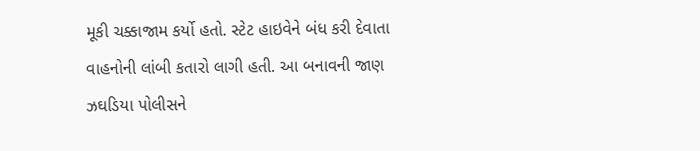મૂકી ચક્કાજામ કર્યો હતો. સ્ટેટ હાઇવેને બંધ કરી દેવાતા વાહનોની લાંબી કતારો લાગી હતી. આ બનાવની જાણ ઝઘડિયા પોલીસને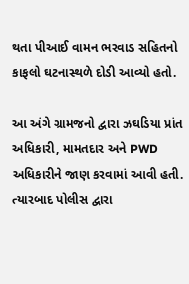થતા પીઆઈ વામન ભરવાડ સહિતનો કાફલો ઘટનાસ્થળે દોડી આવ્યો હતો.

આ અંગે ગ્રામજનો દ્વારા ઝઘડિયા પ્રાંત અધિકારી, મામતદાર અને PWD અધિકારીને જાણ કરવામાં આવી હતી. ત્યારબાદ પોલીસ દ્વારા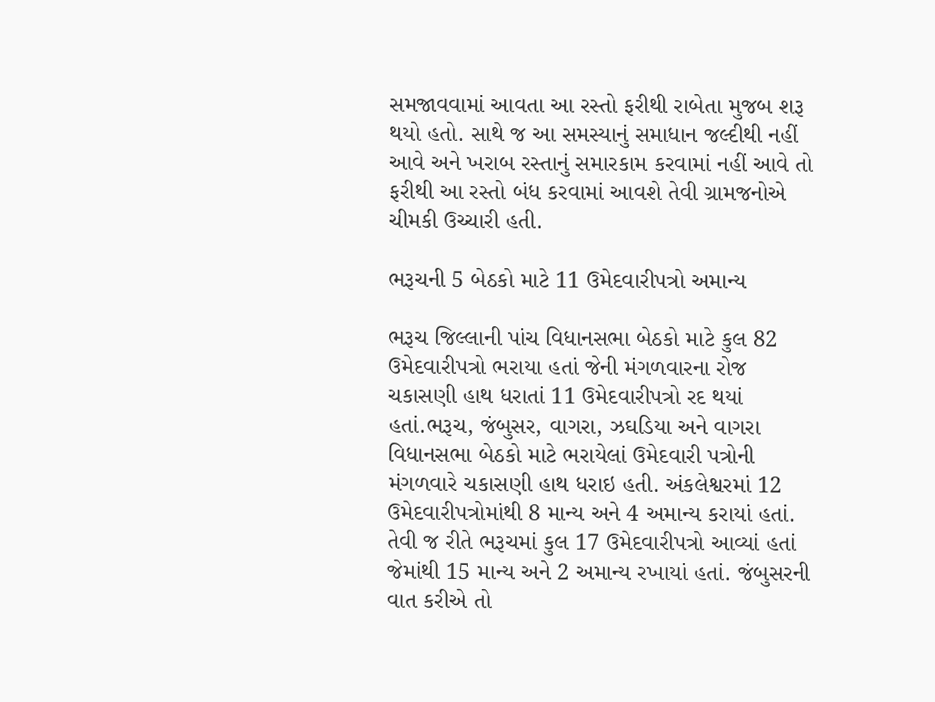સમજાવવામાં આવતા આ રસ્તો ફરીથી રાબેતા મુજબ શરૂ થયો હતો. સાથે જ આ સમસ્યાનું સમાધાન જલ્દીથી નહીં આવે અને ખરાબ રસ્તાનું સમારકામ કરવામાં નહીં આવે તો ફરીથી આ રસ્તો બંધ કરવામાં આવશે તેવી ગ્રામજનોએ ચીમકી ઉચ્ચારી હતી.

ભરૂચની 5 બેઠકો માટે 11 ઉમેદવારીપત્રો અમાન્ય

ભરૂચ જિલ્લાની પાંચ વિધાનસભા બેઠકો માટે કુલ 82 ઉમેદવારીપત્રો ભરાયા હતાં જેની મંગળવારના રોજ ચકાસણી હાથ ધરાતાં 11 ઉમેદવારીપત્રો રદ થયાં હતાં.ભરૂચ, જંબુસર, વાગરા, ઝઘડિયા અને વાગરા વિધાનસભા બેઠકો માટે ભરાયેલાં ઉમેદવારી પત્રોની મંગળવારે ચકાસણી હાથ ધરાઇ હતી. અંકલેશ્વરમાં 12 ઉમેદવારીપત્રોમાંથી 8 માન્ય અને 4 અમાન્ય કરાયાં હતાં. તેવી જ રીતે ભરૂચમાં કુલ 17 ઉમેદવારીપત્રો આવ્યાં હતાં જેમાંથી 15 માન્ય અને 2 અમાન્ય રખાયાં હતાં. જંબુસરની વાત કરીએ તો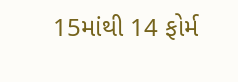15માંથી 14 ફોર્મ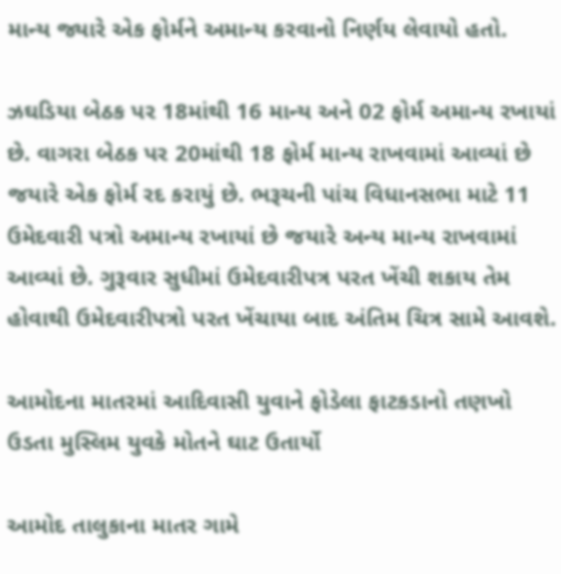માન્ય જ્યારે એક ફોર્મને અમાન્ય કરવાનો નિર્ણય લેવાયો હતો.

ઝઘડિયા બેઠક પર 18માંથી 16 માન્ય અને 02 ફોર્મ અમાન્ય રખાયાં છે. વાગરા બેઠક પર 20માંથી 18 ફોર્મ માન્ય રાખવામાં આવ્યાં છે જયારે એક ફોર્મ રદ કરાયું છે. ભરૂચની પાંચ વિધાનસભા માટે 11 ઉમેદવારી પત્રો અમાન્ય રખાયાં છે જયારે અન્ય માન્ય રાખવામાં આવ્યાં છે. ગુરૂવાર સુધીમાં ઉમેદવારીપત્ર પરત ખેંચી શકાય તેમ હોવાથી ઉમેદવારીપત્રો પરત ખેંચાયા બાદ અંતિમ ચિત્ર સામે આવશે.

આમોદના માતરમાં આદિવાસી યુવાને ફોડેલા ફાટકડાનો તણખો ઉડતા મુસ્લિમ યુવકે મોતને ઘાટ ઉતાર્યો

આમોદ તાલુકાના માતર ગામે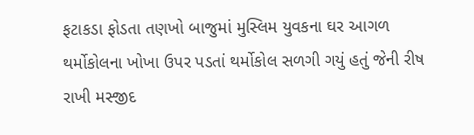ફટાકડા ફોડતા તણખો બાજુમાં મુસ્લિમ યુવકના ઘર આગળ થર્મોકોલના ખોખા ઉપર પડતાં થર્મોકોલ સળગી ગયું હતું જેની રીષ રાખી મસ્જીદ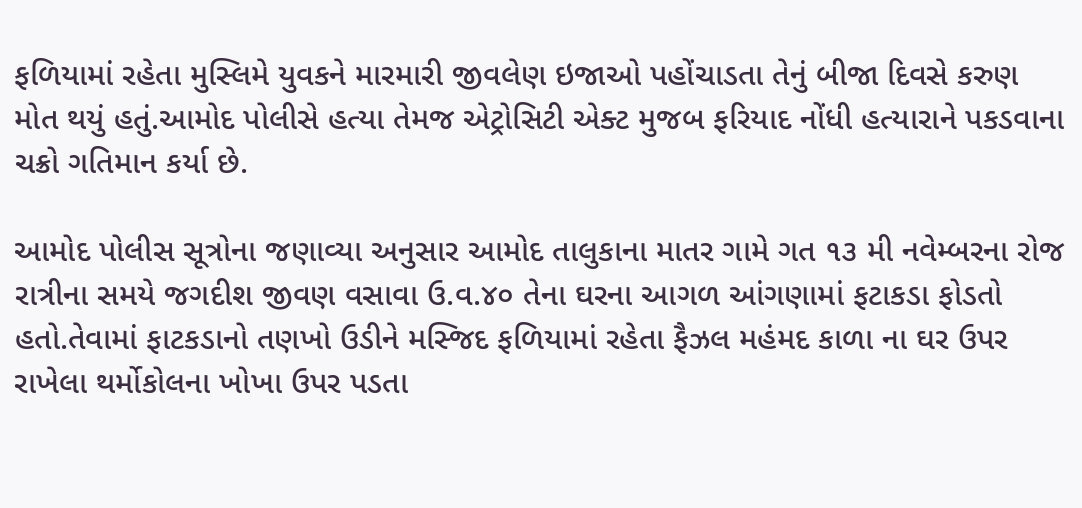ફળિયામાં રહેતા મુસ્લિમે યુવકને મારમારી જીવલેણ ઇજાઓ પહોંચાડતા તેનું બીજા દિવસે કરુણ મોત થયું હતું.આમોદ પોલીસે હત્યા તેમજ એટ્રોસિટી એક્ટ મુજબ ફરિયાદ નોંધી હત્યારાને પકડવાના ચક્રો ગતિમાન કર્યા છે.

આમોદ પોલીસ સૂત્રોના જણાવ્યા અનુસાર આમોદ તાલુકાના માતર ગામે ગત ૧૩ મી નવેમ્બરના રોજ રાત્રીના સમયે જગદીશ જીવણ વસાવા ઉ.વ.૪૦ તેના ઘરના આગળ આંગણામાં ફટાકડા ફોડતો હતો.તેવામાં ફાટકડાનો તણખો ઉડીને મસ્જિદ ફળિયામાં રહેતા ફૈઝલ મહંમદ કાળા ના ઘર ઉપર રાખેલા થર્મોકોલના ખોખા ઉપર પડતા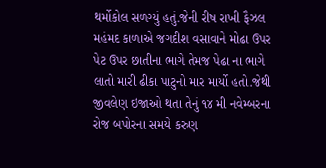થર્મોકોલ સળગ્યું હતું.જેની રીષ રાખી ફૈઝલ મહંમદ કાળાએ જગદીશ વસાવાને મોઢા ઉપર પેટ ઉપર છાતીના ભાગે તેમજ પેઢા ના ભાગે લાતો મારી ઢીકા પાટુનો માર માર્યો હતો.જેથી જીવલેણ ઇજાઓ થતા તેનું ૧૪ મી નવેમ્બરના રોજ બપોરના સમયે કરુણ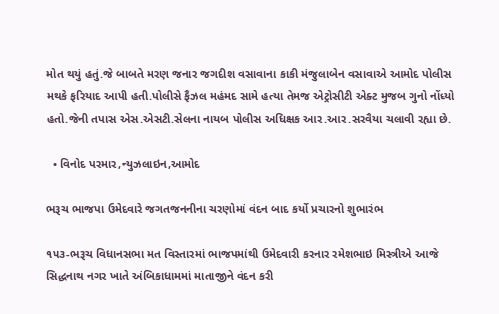મોત થયું હતું.જે બાબતે મરણ જનાર જગદીશ વસાવાના કાકી મંજુલાબેન વસાવાએ આમોદ પોલીસ મથકે ફરિયાદ આપી હતી.પોલીસે ફૈઝલ મહંમદ સામે હત્યા તેમજ એટ્રોસીટી એક્ટ મુજબ ગુનો નોંધ્યો હતો.જેની તપાસ એસ.એસટી.સેલના નાયબ પોલીસ અધિક્ષક આર.આર.સરવૈયા ચલાવી રહ્યા છે.

  • વિનોદ પરમાર,ન્યુઝલાઇન,આમોદ

ભરૂચ ભાજપા ઉમેદવારે જગતજનનીના ચરણોમાં વંદન બાદ કર્યો પ્રચારનો શુભારંભ

૧૫૩-ભરૂચ વિધાનસભા મત વિસ્તારમાં ભાજપમાંથી ઉમેદવારી કરનાર રમેશભાઇ મિસ્ત્રીએ આજે સિદ્ધનાથ નગર ખાતે અંબિકાધામમાં માતાજીને વંદન કરી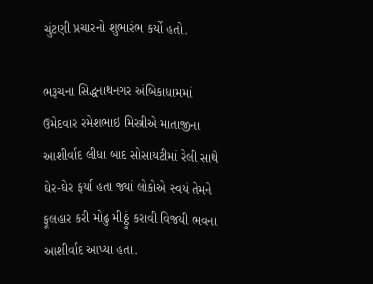ચુંટણી પ્રચારનો શુભારંભ કર્યો હતો.

ભરૂચના સિદ્ધનાથનગર અંબિકાધામમાં ઉમેદવાર રમેશભાઇ મિસ્ત્રીએ માતાજીના આશીર્વાદ લીધા બાદ સોસાયટીમાં રેલી સાથે ઘેર-ઘેર ફર્યા હતા જ્યાં લોકોએ સ્વયં તેમને ફૂલહાર કરી મોઢુ મીઠ્ઠું કરાવી વિજયી ભવના આશીર્વાદ આપ્યા હતા.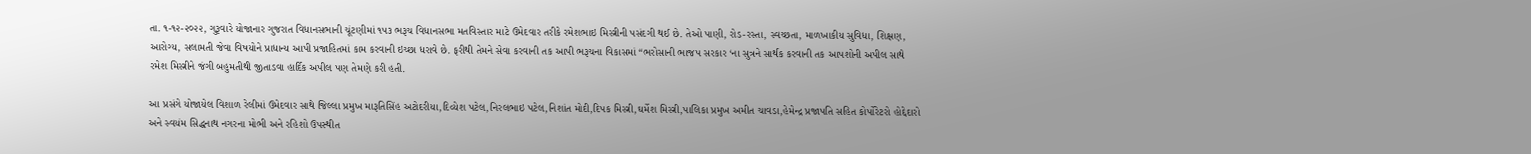તા. ૧-૧૨-૨૦૨૨, ગુરૂવારે યોજાનાર ગુજરાત વિધાનસભાની ચૂંટણીમાં ૧૫૩ ભરૂચ વિધાનસભા મતવિસ્તાર માટે ઉમેદવાર તરીકે રમેશભાઇ મિસ્ત્રીની પસંદગી થઈ છે. તેઓ પાણી, રોડ-રસ્તા, સ્વચ્છતા, માળખાકીય સુવિધા, શિક્ષણ, આરોગ્ય, સલામતી જેવા વિષયોને પ્રાધાન્ય આપી પ્રજાહિતમાં કામ કરવાની ઇચ્છા ધરાવે છે. ફરીથી તેમને સેવા કરવાની તક આપી ભરૂચના વિકાસમાં “ભરોસાની ભાજપ સરકાર ‘ના સુત્રને સાર્થક કરવાની તક આપશોની અપીલ સાથે રમેશ મિસ્ત્રીને જંગી બહુમતીથી જીતાડવા હાર્દિક અપીલ પણ તેમણે કરી હતી.

આ પ્રસંગે યોજાયેલ વિશાળ રેલીમાં ઉમેદવાર સાથે જિલ્લા પ્રમુખ મારૂતિસિંહ અટોદરીયા,દિવ્યેશ પટેલ,નિરલભાઇ પટેલ,નિશાંત મોદી,દિપક મિસ્ત્રી,ઘર્મેશ મિસ્ત્રી,પાલિકા પ્રમુખ અમીત ચાવડા,હેમેન્દ્ર પ્રજાપતિ સહિત કોર્પોરેટરો હોદ્દેદારો અને સ્વયંમ સિદ્ધનાથ નગરના મોભી અને રહિશો ઉપસ્થીત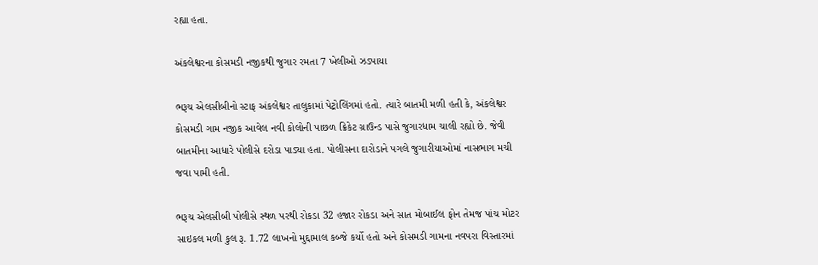રહ્યા હતા.

અંકલેશ્વરના કોસમડી નજીકથી જુગાર રમતા 7 ખેલીઓ ઝડપાયા

ભરૂચ એલસીબીનો સ્ટાફ અંકલેશ્વર તાલુકામાં પેટ્રોલિંગમાં હતો. ત્યારે બાતમી મળી હતી કે, અંકલેશ્વર કોસમડી ગામ નજીક આવેલ નવી કોલોની પાછળ ક્રિકેટ ગ્રાઉન્ડ પાસે જુગારધામ ચાલી રહ્યો છે. જેવી બાતમીના આધારે પોલીસે દરોડા પાડ્યા હતા. પોલીસના દારોડાને પગલે જુગારીયાઓમાં નાસભાગ મચી જવા પામી હતી.

ભરૂચ એલસીબી પોલીસે સ્થળ પરથી રોકડા 32 હજાર રોકડા અને સાત મોબાઈલ ફોન તેમજ પાંચ મોટર સાઇકલ મળી કુલ રૂ. 1.72 લાખનો મુદ્દામાલ કબ્જે કર્યો હતો અને કોસમડી ગામના નવપરા વિસ્તારમાં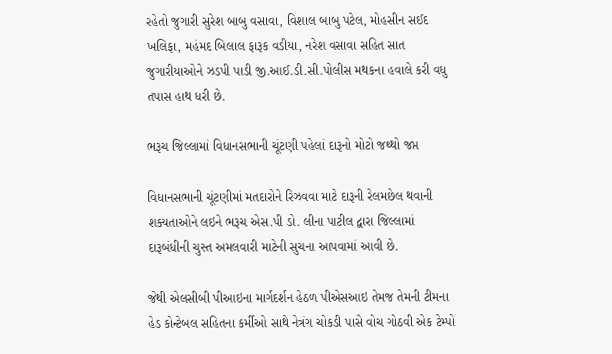રહેતો જુગારી સુરેશ બાબુ વસાવા, વિશાલ બાબુ પટેલ, મોહસીન સઈદ ખલિફા, મહંમદ બિલાલ ફારૂક વડીયા, નરેશ વસાવા સહિત સાત જુગારીયાઓને ઝડપી પાડી જી.આઈ.ડી.સી.પોલીસ મથકના હવાલે કરી વધુ તપાસ હાથ ધરી છે.

ભરૂચ જિલ્લામાં વિધાનસભાની ચૂંટણી પહેલાં દારૂનો મોટો જથ્થો જપ્ત

વિધાનસભાની ચૂંટણીમાં મતદારોને રિઝવવા માટે દારૂની રેલમછેલ થવાની શક્યતાઓને લઇને ભરૂચ એસ.પી ડો. લીના પાટીલ દ્વારા જિલ્લામાં દારૂબંધીની ચુસ્ત અમલવારી માટેની સુચના આપવામાં આવી છે.

જેથી એલસીબી પીઆઇના માર્ગદર્શન હેઠળ પીએસઆઇ તેમજ તેમની ટીમના હેડ કોન્ટેબલ સહિતના કર્મીઓ સાથે નેત્રંગ ચોકડી પાસે વોચ ગોઠવી એક ટેમ્પો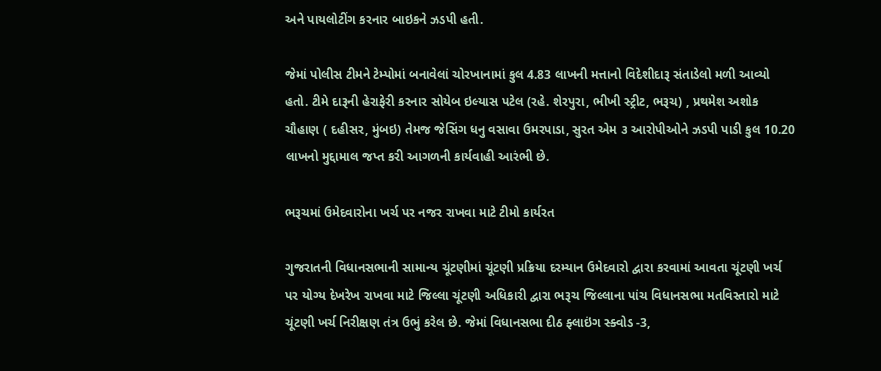અને પાયલોટીંગ કરનાર બાઇકને ઝડપી હતી.

જેમાં પોલીસ ટીમને ટેમ્પોમાં બનાવેલાં ચોરખાનામાં કુલ 4.83 લાખની મત્તાનો વિદેશીદારૂ સંતાડેલો મળી આવ્યો હતો. ટીમે દારૂની હેરાફેરી કરનાર સોયેબ ઇલ્યાસ પટેલ (રહે. શેરપુરા, ભીખી સ્ટ્રીટ, ભરૂચ) , પ્રથમેશ અશોક ચૌહાણ ( દહીસર, મુંબઇ) તેમજ જેસિંગ ધનુ વસાવા ઉમરપાડા, સુરત એમ ૩ આરોપીઓને ઝડપી પાડી કુલ 10.20 લાખનો મુદ્દામાલ જપ્ત કરી આગળની કાર્યવાહી આરંભી છે.

ભરૂચમાં ઉમેદવારોના ખર્ચ પર નજર રાખવા માટે ટીમો કાર્યરત

ગુજરાતની વિધાનસભાની સામાન્ય ચૂંટણીમાં ચૂંટણી પ્રક્રિયા દરમ્યાન ઉમેદવારો દ્વારા કરવામાં આવતા ચૂંટણી ખર્ચ પર યોગ્ય દેખરેખ રાખવા માટે જિલ્લા ચૂંટણી અધિકારી દ્વારા ભરૂચ જિલ્લાના પાંચ વિધાનસભા મતવિસ્તારો માટે ચૂંટણી ખર્ચ નિરીક્ષણ તંત્ર ઉભું કરેલ છે. જેમાં વિધાનસભા દીઠ ફ્લાઇંગ સ્ક્વોડ -3,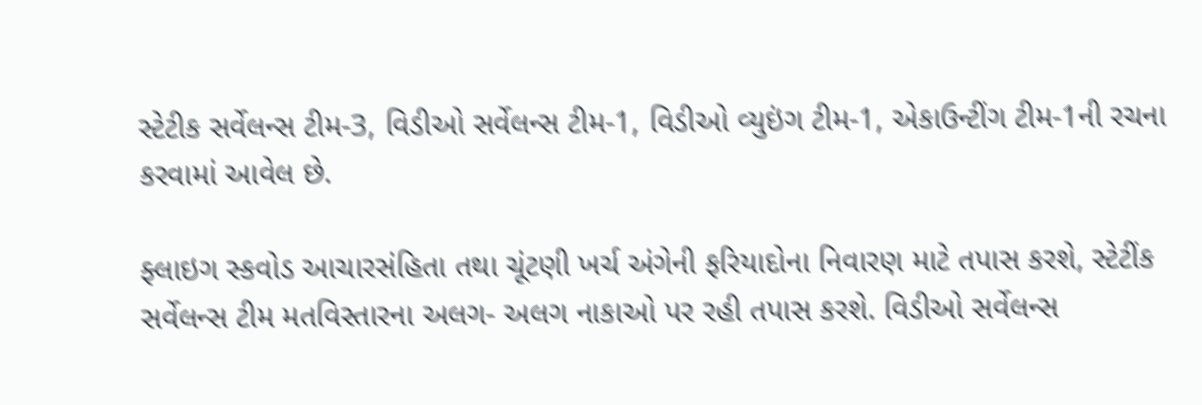સ્ટેટીક સર્વેલન્સ ટીમ-3, વિડીઓ સર્વેલન્સ ટીમ-1, વિડીઓ વ્યુઇંગ ટીમ-1, એકાઉન્ટીંગ ટીમ-1ની રચના કરવામાં આવેલ છે.

ફ્લાઇગ સ્કવોડ આચારસંહિતા તથા ચૂંટણી ખર્ચ અંગેની ફરિયાદોના નિવારણ માટે તપાસ કરશે, સ્ટેટીંક સર્વેલન્સ ટીમ મતવિસ્તારના અલગ- અલગ નાકાઓ પર રહી તપાસ કરશે. વિડીઓ સર્વેલન્સ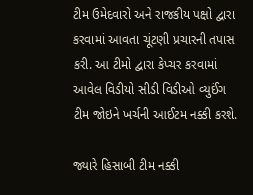ટીમ ઉમેદવારો અને રાજકીય પક્ષો દ્વારા કરવામાં આવતા ચૂંટણી પ્રચારની તપાસ કરી. આ ટીમો દ્વારા કેપ્ચર કરવામાં આવેલ વિડીયો સીડી વિડીઓ વ્યુઈંગ ટીમ જોઇને ખર્ચની આઈટમ નક્કી કરશે.

જ્યારે હિસાબી ટીમ નક્કી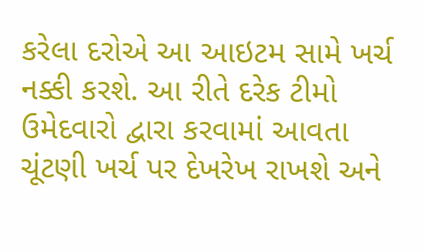કરેલા દરોએ આ આઇટમ સામે ખર્ચ નક્કી કરશે. આ રીતે દરેક ટીમો ઉમેદવારો દ્વારા કરવામાં આવતા ચૂંટણી ખર્ચ પર દેખરેખ રાખશે અને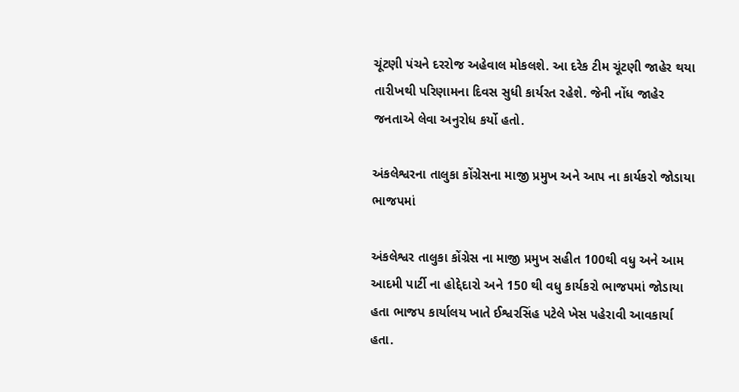ચૂંટણી પંચને દરરોજ અહેવાલ મોકલશે. આ દરેક ટીમ ચૂંટણી જાહેર થયા તારીખથી પરિણામના દિવસ સુધી કાર્યરત રહેશે. જેની નોંધ જાહેર જનતાએ લેવા અનુરોધ કર્યો હતો.

અંકલેશ્વરના તાલુકા કોંગ્રેસના માજી પ્રમુખ અને આપ ના કાર્યકરો જોડાયા ભાજપમાં

અંકલેશ્વર તાલુકા કોંગ્રેસ ના માજી પ્રમુખ સહીત 100થી વધુ અને આમ આદમી પાર્ટી ના હોદ્દેદારો અને 150 થી વધુ કાર્યકરો ભાજપમાં જોડાયા હતા ભાજપ કાર્યાલય ખાતે ઈશ્વરસિંહ પટેલે ખેસ પહેરાવી આવકાર્યા હતા.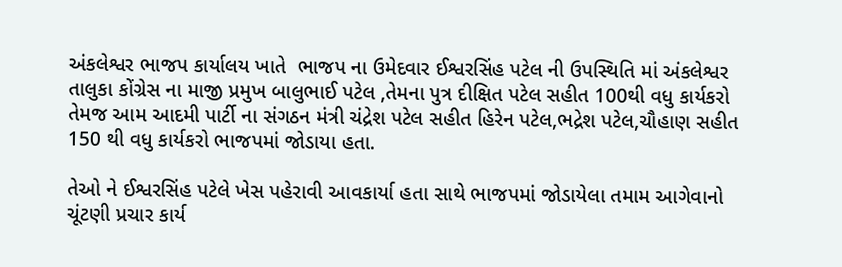અંકલેશ્વર ભાજપ કાર્યાલય ખાતે  ભાજપ ના ઉમેદવાર ઈશ્વરસિંહ પટેલ ની ઉપસ્થિતિ માં અંકલેશ્વર તાલુકા કોંગ્રેસ ના માજી પ્રમુખ બાલુભાઈ પટેલ ,તેમના પુત્ર દીક્ષિત પટેલ સહીત 100થી વધુ કાર્યકરો તેમજ આમ આદમી પાર્ટી ના સંગઠન મંત્રી ચંદ્રેશ પટેલ સહીત હિરેન પટેલ,ભદ્રેશ પટેલ,ચૌહાણ સહીત 150 થી વધુ કાર્યકરો ભાજપમાં જોડાયા હતા.

તેઓ ને ઈશ્વરસિંહ પટેલે ખેસ પહેરાવી આવકાર્યા હતા સાથે ભાજપમાં જોડાયેલા તમામ આગેવાનો ચૂંટણી પ્રચાર કાર્ય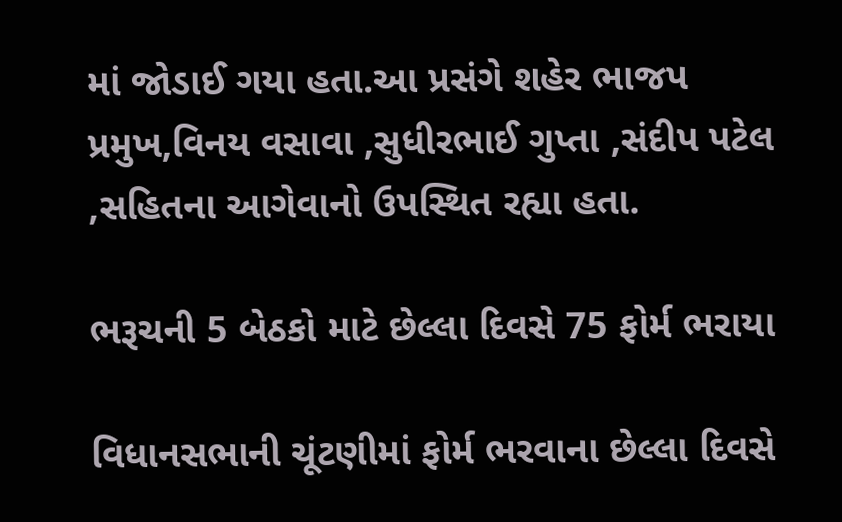માં જોડાઈ ગયા હતા.આ પ્રસંગે શહેર ભાજપ પ્રમુખ,વિનય વસાવા ,સુધીરભાઈ ગુપ્તા ,સંદીપ પટેલ ,સહિતના આગેવાનો ઉપસ્થિત રહ્યા હતા.

ભરૂચની 5 બેઠકો માટે છેલ્લા દિવસે 75 ફોર્મ ભરાયા

વિધાનસભાની ચૂંટણીમાં ફોર્મ ભરવાના છેલ્લા દિવસે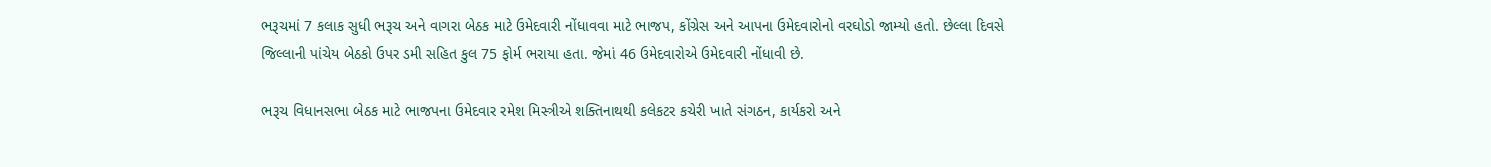ભરૂચમાં 7 કલાક સુધી ભરૂચ અને વાગરા બેઠક માટે ઉમેદવારી નોંધાવવા માટે ભાજપ, કોંગ્રેસ અને આપના ઉમેદવારોનો વરઘોડો જામ્યો હતો. છેલ્લા દિવસે જિલ્લાની પાંચેય બેઠકો ઉપર ડમી સહિત કુલ 75 ફોર્મ ભરાયા હતા. જેમાં 46 ઉમેદવારોએ ઉમેદવારી નોંધાવી છે.

ભરૂચ વિધાનસભા બેઠક માટે ભાજપના ઉમેદવાર રમેશ મિસ્ત્રીએ શક્તિનાથથી કલેકટર કચેરી ખાતે સંગઠન, કાર્યકરો અને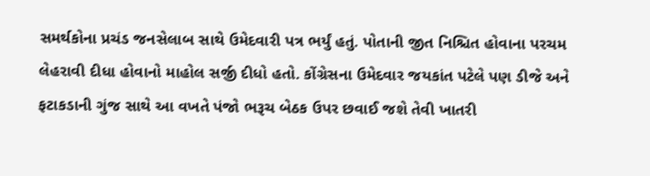સમર્થકોના પ્રચંડ જનસેલાબ સાથે ઉમેદવારી પત્ર ભર્યું હતું. પોતાની જીત નિશ્ચિત હોવાના પરચમ લેહરાવી દીધા હોવાનો માહોલ સર્જી દીધો હતો. કોંગ્રેસના ઉમેદવાર જયકાંત પટેલે પણ ડીજે અને ફટાકડાની ગુંજ સાથે આ વખતે પંજો ભરૂચ બેઠક ઉપર છવાઈ જશે તેવી ખાતરી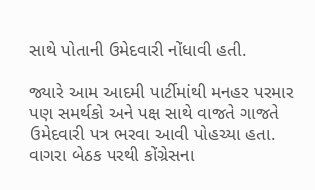સાથે પોતાની ઉમેદવારી નોંધાવી હતી.

જ્યારે આમ આદમી પાર્ટીમાંથી મનહર પરમાર પણ સમર્થકો અને પક્ષ સાથે વાજતે ગાજતે ઉમેદવારી પત્ર ભરવા આવી પોહચ્યા હતા. વાગરા બેઠક પરથી કોંગ્રેસના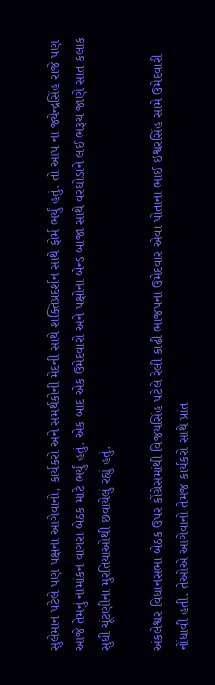સુલેમાન પટેલે પણ પક્ષના આગેવાનો, કાર્યકરો અને સમર્થકોની મેદની સાથે શક્તિપ્રદર્શન સાથે ફોર્મ ભર્યું હતું. તો આપ ના જ્યેન્દ્રસિંહ રાજે પણ આજે તેમનું નામાંકન વાગરા બેઠક માટે ભર્યું હતું. એક બાદ એક ઉમેદવારો અને પક્ષોના બેન્ડ બાજા સાથે વરઘોડાને લઈ ભરૂચ જાણે સાત કલાક સુધી ચૂંટણીના મુરતિયાઓથી છવાયેલું રહ્યું હતું.

અંકલેશ્વર વિધાનસભા બેઠક ઉપર કોંગ્રેસમાંથી વિજયસિંહ પટેલે રેલી કાઢી ભાજપના ઉમેદવાર એવા પોતાના ભાઈ ઇશ્વરસિંહ સામે ઉમેદવારી નોંધાવી હતી. તેઓએ આગેવાનો તેમજ કાર્યકરો સાથે પ્રાંત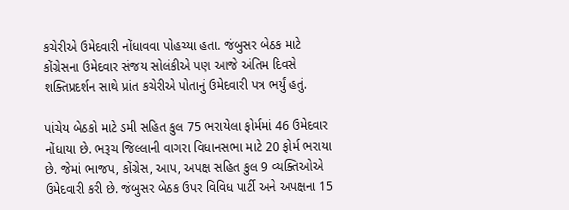કચેરીએ ઉમેદવારી નોંધાવવા પોહચ્યા હતા. જંબુસર બેઠક માટે કોંગ્રેસના ઉમેદવાર સંજય સોલંકીએ પણ આજે અંતિમ દિવસે શક્તિપ્રદર્શન સાથે પ્રાંત કચેરીએ પોતાનું ઉમેદવારી પત્ર ભર્યું હતું.

પાંચેય બેઠકો માટે ડમી સહિત કુલ 75 ભરાયેલા ફોર્મમાં 46 ઉમેદવાર નોંધાયા છે. ભરૂચ જિલ્લાની વાગરા વિધાનસભા માટે 20 ફોર્મ ભરાયા છે. જેમાં ભાજપ, કોંગ્રેસ, આપ, અપક્ષ સહિત કુલ 9 વ્યક્તિઓએ ઉમેદવારી કરી છે. જંબુસર બેઠક ઉપર વિવિધ પાર્ટી અને અપક્ષના 15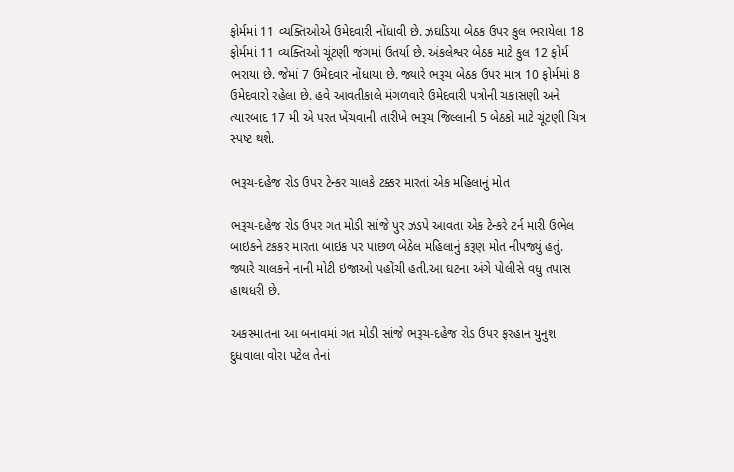ફોર્મમાં 11 વ્યક્તિઓએ ઉમેદવારી નોંધાવી છે. ઝઘડિયા બેઠક ઉપર કુલ ભરાયેલા 18 ફોર્મમાં 11 વ્યક્તિઓ ચૂંટણી જંગમાં ઉતર્યા છે. અંકલેશ્વર બેઠક માટે કુલ 12 ફોર્મ ભરાયા છે. જેમાં 7 ઉમેદવાર નોંધાયા છે. જ્યારે ભરૂચ બેઠક ઉપર માત્ર 10 ફોર્મમાં 8 ઉમેદવારો રહેલા છે. હવે આવતીકાલે મંગળવારે ઉમેદવારી પત્રોની ચકાસણી અને ત્યારબાદ 17 મી એ પરત ખેંચવાની તારીખે ભરૂચ જિલ્લાની 5 બેઠકો માટે ચૂંટણી ચિત્ર સ્પષ્ટ થશે.

ભરૂચ-દહેજ રોડ ઉપર ટેન્કર ચાલકે ટક્કર મારતાં એક મહિલાનું મોત

ભરૂચ-દહેજ રોડ ઉપર ગત મોડી સાંજે પુર ઝડપે આવતા એક ટેન્કરે ટર્ન મારી ઉભેલ બાઇકને ટકકર મારતા બાઇક પર પાછળ બેઠેલ મહિલાનું કરૂણ મોત નીપજ્યું હતું. જ્યારે ચાલકને નાની મોટી ઇજાઓ પહોંચી હતી.આ ઘટના અંગે પોલીસે વધુ તપાસ હાથધરી છે.

અકસ્માતના આ બનાવમાં ગત મોડી સાંજે ભરૂચ-દહેજ રોડ ઉપર ફરહાન યુનુશ દુધવાલા વોરા પટેલ તેનાં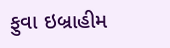ફુવા ઇબ્રાહીમ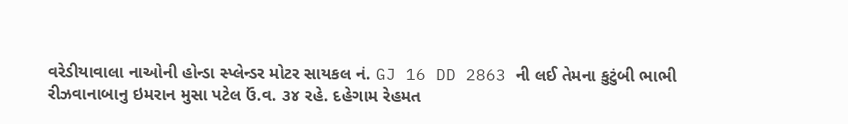વરેડીયાવાલા નાઓની હોન્ડા સ્પ્લેન્ડર મોટર સાયકલ નં. GJ 16 DD 2863 ની લઈ તેમના કુટુંબી ભાભી રીઝવાનાબાનુ ઇમરાન મુસા પટેલ ઉં.વ. ૩૪ રહે. દહેગામ રેહમત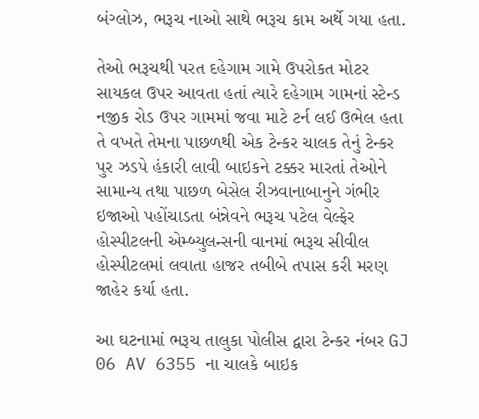બંગ્લોઝ, ભરૂચ નાઓ સાથે ભરૂચ કામ અર્થે ગયા હતા.

તેઓ ભરૂચથી પરત દહેગામ ગામે ઉપરોકત મોટર સાયકલ ઉપર આવતા હતાં ત્યારે દહેગામ ગામનાં સ્ટેન્ડ નજીક રોડ ઉપર ગામમાં જવા માટે ટર્ન લઈ ઉભેલ હતા તે વખતે તેમના પાછળથી એક ટેન્કર ચાલક તેનું ટેન્કર પુર ઝડપે હંકારી લાવી બાઇકને ટક્કર મારતાં તેઓને સામાન્ય તથા પાછળ બેસેલ રીઝવાનાબાનુને ગંભીર ઇજાઓ પહોંચાડતા બંન્નેવને ભરૂચ પટેલ વેલ્ફેર હોસ્પીટલની એમ્બ્યુલન્સની વાનમાં ભરૂચ સીવીલ હોસ્પીટલમાં લવાતા હાજર તબીબે તપાસ કરી મરણ જાહેર કર્યા હતા.

આ ઘટનામાં ભરૂચ તાલુકા પોલીસ દ્વારા ટેન્કર નંબર GJ 06 AV 6355 ના ચાલકે બાઇક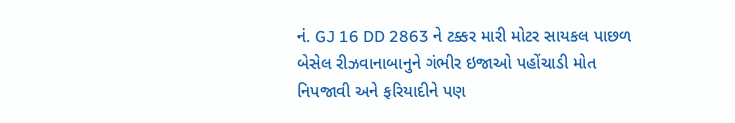નં. GJ 16 DD 2863 ને ટક્કર મારી મોટર સાયકલ પાછળ બેસેલ રીઝવાનાબાનુને ગંભીર ઇજાઓ પહોંચાડી મોત નિપજાવી અને ફરિયાદીને પણ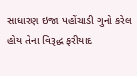સાધારણ ઇજા પહોંચાડી ગુનો કરેલ હોય તેના વિરૂદ્ધ ફરીયાદ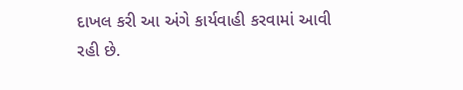દાખલ કરી આ અંગે કાર્યવાહી કરવામાં આવી રહી છે.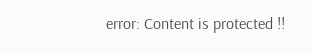error: Content is protected !!